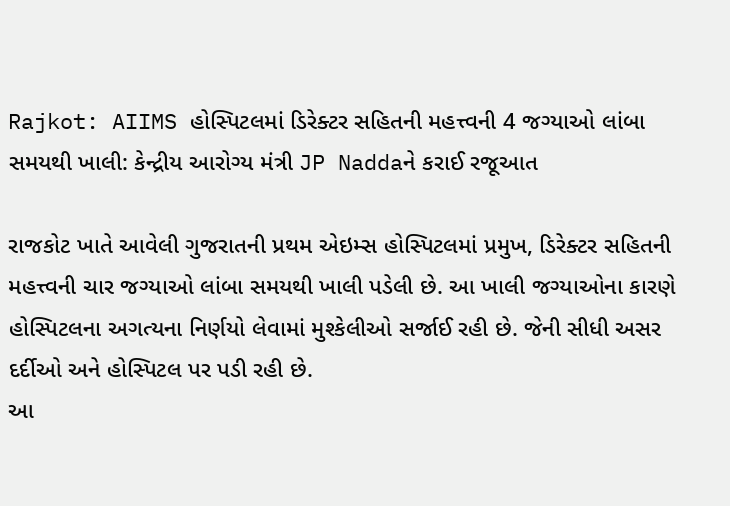Rajkot: AIIMS હોસ્પિટલમાં ડિરેક્ટર સહિતની મહત્ત્વની 4 જગ્યાઓ લાંબા સમયથી ખાલી: કેન્દ્રીય આરોગ્ય મંત્રી JP Naddaને કરાઈ રજૂઆત

રાજકોટ ખાતે આવેલી ગુજરાતની પ્રથમ એઇમ્સ હોસ્પિટલમાં પ્રમુખ, ડિરેક્ટર સહિતની મહત્ત્વની ચાર જગ્યાઓ લાંબા સમયથી ખાલી પડેલી છે. આ ખાલી જગ્યાઓના કારણે હોસ્પિટલના અગત્યના નિર્ણયો લેવામાં મુશ્કેલીઓ સર્જાઈ રહી છે. જેની સીધી અસર દર્દીઓ અને હોસ્પિટલ પર પડી રહી છે.
આ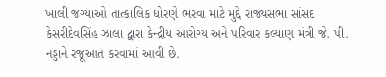ખાલી જગ્યાઓ તાત્કાલિક ધોરણે ભરવા માટે મુદ્દે રાજ્યસભા સાંસદ કેસરીદેવસિંહ ઝાલા દ્વારા કેન્દ્રીય આરોગ્ય અને પરિવાર કલ્યાણ મંત્રી જે. પી. નડ્ડાને રજૂઆત કરવામાં આવી છે.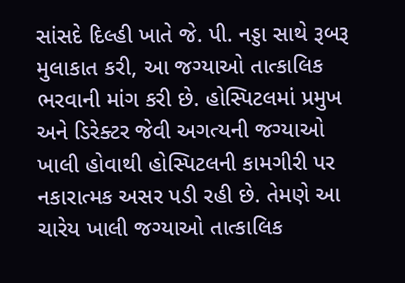સાંસદે દિલ્હી ખાતે જે. પી. નડ્ડા સાથે રૂબરૂ મુલાકાત કરી, આ જગ્યાઓ તાત્કાલિક ભરવાની માંગ કરી છે. હોસ્પિટલમાં પ્રમુખ અને ડિરેક્ટર જેવી અગત્યની જગ્યાઓ ખાલી હોવાથી હોસ્પિટલની કામગીરી પર નકારાત્મક અસર પડી રહી છે. તેમણે આ ચારેય ખાલી જગ્યાઓ તાત્કાલિક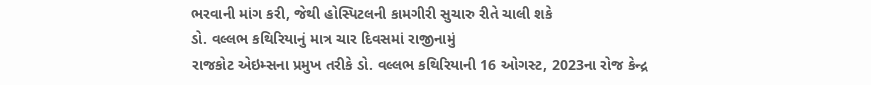ભરવાની માંગ કરી, જેથી હોસ્પિટલની કામગીરી સુચારુ રીતે ચાલી શકે
ડો. વલ્લભ કથિરિયાનું માત્ર ચાર દિવસમાં રાજીનામું
રાજકોટ એઇમ્સના પ્રમુખ તરીકે ડો. વલ્લભ કથિરિયાની 16 ઓગસ્ટ, 2023ના રોજ કેન્દ્ર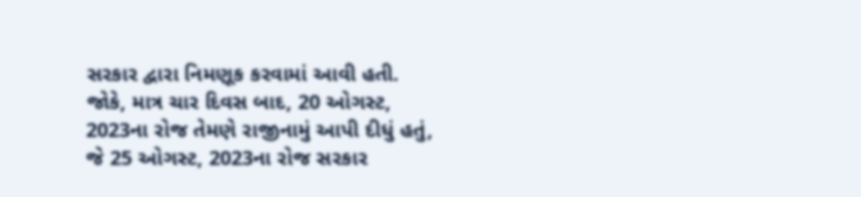સરકાર દ્વારા નિમણૂક કરવામાં આવી હતી. જોકે, માત્ર ચાર દિવસ બાદ, 20 ઓગસ્ટ, 2023ના રોજ તેમણે રાજીનામું આપી દીધું હતું, જે 25 ઓગસ્ટ, 2023ના રોજ સરકાર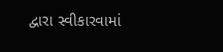દ્વારા સ્વીકારવામાં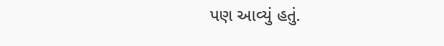પણ આવ્યું હતું.